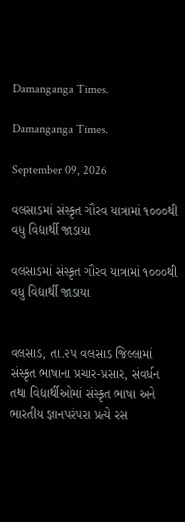Damanganga Times.

Damanganga Times.

September 09, 2026

વલસાડમાં સંસ્કૃત ગૌરવ યાત્રામાં ૧૦૦૦થી વધુ વિદ્યાર્થી જાડાયા

વલસાડમાં સંસ્કૃત ગૌરવ યાત્રામાં ૧૦૦૦થી વધુ વિદ્યાર્થી જાડાયા


વલસાડ, તા.૨૫ વલસાડ જિલ્લામાં સંસ્કૃત ભાષાના પ્રચાર-પ્રસાર, સંવર્ધન તથા વિદ્યાર્થીઓમાં સંસ્કૃત ભાષા અને ભારતીય જ્ઞાનપરંપરા પ્રત્યે રસ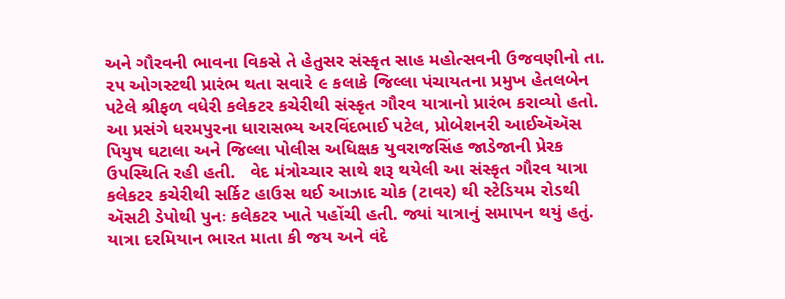અને ગૌરવની ભાવના વિકસે તે હેતુસર સંસ્કૃત સાહ મહોત્સવની ઉજવણીનો તા. ૨૫ ઓગસ્ટથી પ્રારંભ થતા સવારે ૯ કલાકે જિલ્લા પંચાયતના પ્રમુખ હેતલબેન પટેલે શ્રીફળ વધેરી કલેકટર કચેરીથી સંસ્કૃત ગૌરવ યાત્રાનો પ્રારંભ કરાવ્યો હતો. આ પ્રસંગે ધરમપુરના ધારાસભ્ય અરવિંદભાઈ પટેલ, પ્રોબેશનરી આઈઍઍસ પિયુષ ઘટાલા અને જિલ્લા પોલીસ અધિક્ષક યુવરાજસિંહ જાડેજાની પ્રેરક ઉપસ્થિતિ રહી હતી.   વેદ મંત્રોચ્ચાર સાથે શરૂ થયેલી આ સંસ્કૃત ગૌરવ યાત્રા કલેકટર કચેરીથી સર્કિટ હાઉસ થઈ આઝાદ ચોક (ટાવર) થી સ્ટેડિયમ રોડથી ઍસટી ડેપોથી પુનઃ કલેકટર ખાતે પહોંચી હતી. જ્યાં યાત્રાનું સમાપન થયું હતું. યાત્રા દરમિયાન ભારત માતા કી જય અને વંદે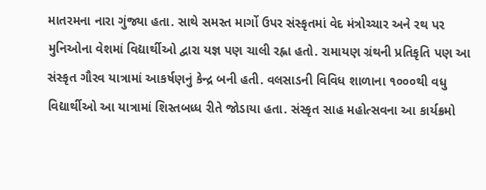માતરમના નારા ગુંજ્યા હતા. સાથે સમસ્ત માર્ગો ઉપર સંસ્કૃતમાં વેદ મંત્રોચ્ચાર અને રથ પર મુનિઓના વેશમાં વિદ્યાર્થીઓ દ્વારા યજ્ઞ પણ ચાલી રહ્ના હતો. રામાયણ ગ્રંથની પ્રતિકૃતિ પણ આ સંસ્કૃત ગૌરવ યાત્રામાં આકર્ષણનું કેન્દ્ર બની હતી. વલસાડની વિવિધ શાળાના ૧૦૦૦થી વધુ વિદ્યાર્થીઓ આ યાત્રામાં શિસ્તબધ્ધ રીતે જોડાયા હતા. સંસ્કૃત સાહ મહોત્સવના આ કાર્યક્રમો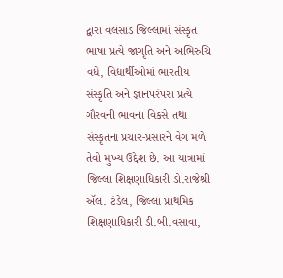દ્વારા વલસાડ જિલ્લામાં સંસ્કૃત ભાષા પ્રત્યે જાગૃતિ અને અભિરુચિ વધે, વિદ્યાર્થીઓમાં ભારતીય સંસ્કૃતિ અને જ્ઞાનપરંપરા પ્રત્યે ગૌરવની ભાવના વિકસે તથા સંસ્કૃતના પ્રચાર-પ્રસારને વેગ મળે તેવો મુખ્ય ઉદ્દેશ છે. આ યાત્રામાં જિલ્લા શિક્ષણાધિકારી ડો.રાજેશ્રી ઍલ. ટંડેલ, જિલ્લા પ્રાથમિક શિક્ષણાધિકારી ડી.બી.વસાવા,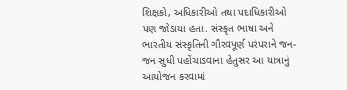શિક્ષકો, અધિકારીઓ તથા પદાધિકારીઓ પણ જોડાયા હતા. સંસ્કૃત ભાષા અને ભારતીય સંસ્કૃતિની ગૌરવપૂર્ણ પરંપરાને જન-જન સુધી પહોંચાડવાના હેતુસર આ યાત્રાનું આયોજન કરવામાં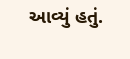આવ્યું હતું.